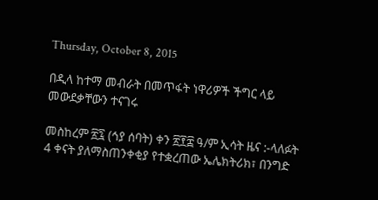Thursday, October 8, 2015

በዲላ ከተማ መብራት በመጥፋት ነዋሪዎች ችግር ላይ መውደቃቸውን ተናገሩ

መስከረም ፳፯ (ኅያ ሰባት) ቀን ፳፻፰ ዓ/ም ኢሳት ዜና :-ላለፉት 4 ቀናት ያለማስጠንቀቂያ የተቋረጠው ኤሌክትሪክ፣ በንግድ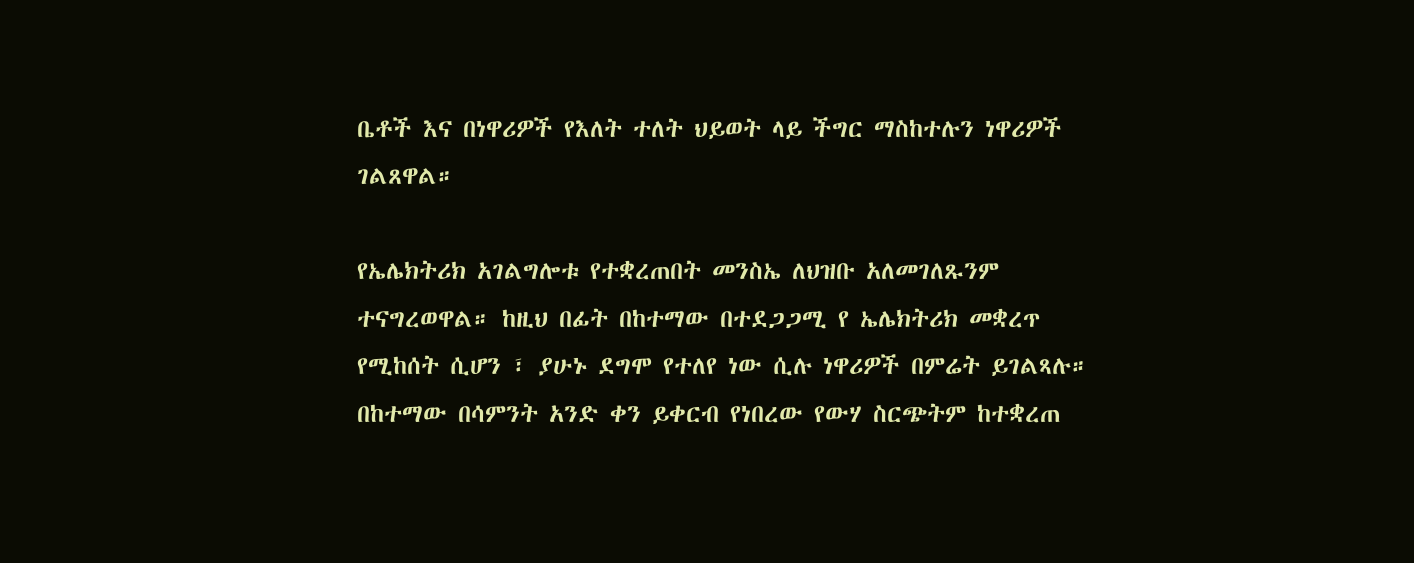ቤቶች እና በነዋሪዎች የእለት ተለት ህይወት ላይ ችግር ማስከተሉን ነዋሪዎች ገልጸዋል።

የኤሌክትሪክ አገልግሎቱ የተቋረጠበት መንስኤ ለህዝቡ አለመገለጹንም ተናግረወዋል። ከዚህ በፊት በከተማው በተደጋጋሚ የ ኤሌክትሪክ መቋረጥ የሚከሰት ሲሆን ፣ ያሁኑ ደግሞ የተለየ ነው ሲሉ ነዋሪዎች በምሬት ይገልጻሉ።
በከተማው በሳምንት አንድ ቀን ይቀርብ የነበረው የውሃ ስርጭትም ከተቋረጠ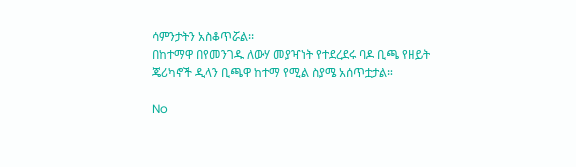ሳምንታትን አስቆጥሯል፡፡
በከተማዋ በየመንገዱ ለውሃ መያዣነት የተደረደሩ ባዶ ቢጫ የዘይት ጄሪካኖች ዲላን ቢጫዋ ከተማ የሚል ስያሜ አሰጥቷታል።

No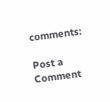comments:

Post a Comment